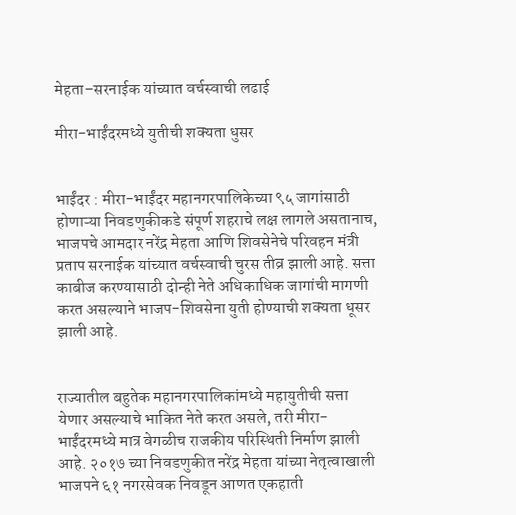मेहता–सरनाईक यांच्यात वर्चस्वाची लढाई

मीरा-भाईंदरमध्ये युतीची शक्यता धुसर


भाईंदर : मीरा-भाईंदर महानगरपालिकेच्या ९५ जागांसाठी होणाऱ्या निवडणुकीकडे संपूर्ण शहराचे लक्ष लागले असतानाच, भाजपचे आमदार नरेंद्र मेहता आणि शिवसेनेचे परिवहन मंत्री प्रताप सरनाईक यांच्यात वर्चस्वाची चुरस तीव्र झाली आहे. सत्ता काबीज करण्यासाठी दोन्ही नेते अधिकाधिक जागांची मागणी करत असल्याने भाजप-शिवसेना युती होण्याची शक्यता धूसर झाली आहे.


राज्यातील बहुतेक महानगरपालिकांमध्ये महायुतीची सत्ता येणार असल्याचे भाकित नेते करत असले, तरी मीरा-भाईंदरमध्ये मात्र वेगळीच राजकीय परिस्थिती निर्माण झाली आहे. २०१७ च्या निवडणुकीत नरेंद्र मेहता यांच्या नेतृत्वाखाली भाजपने ६१ नगरसेवक निवडून आणत एकहाती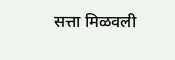सत्ता मिळवली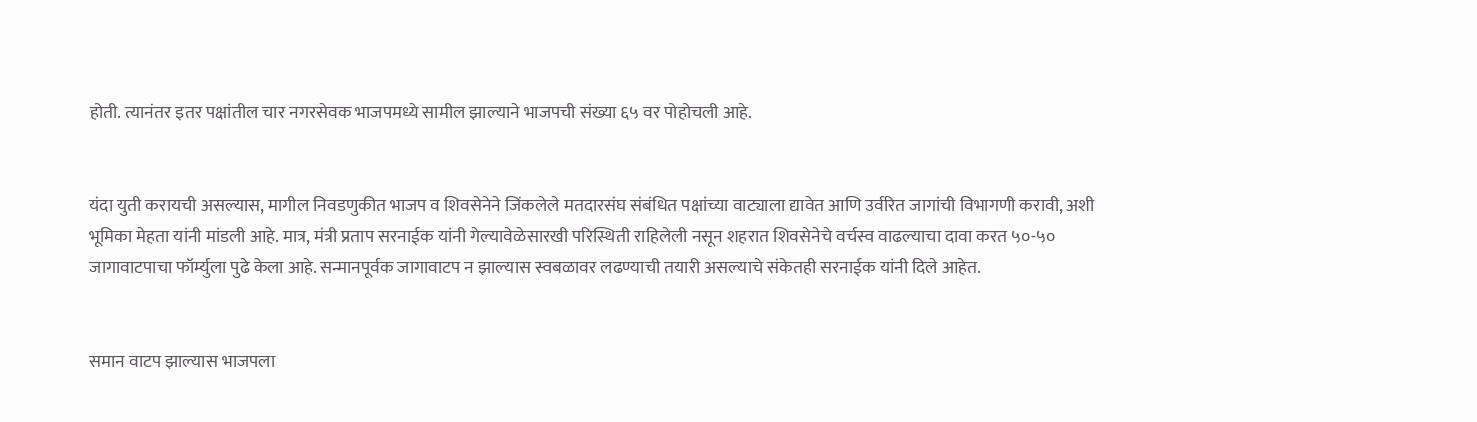होती. त्यानंतर इतर पक्षांतील चार नगरसेवक भाजपमध्ये सामील झाल्याने भाजपची संख्या ६५ वर पोहोचली आहे.


यंदा युती करायची असल्यास, मागील निवडणुकीत भाजप व शिवसेनेने जिंकलेले मतदारसंघ संबंधित पक्षांच्या वाट्याला द्यावेत आणि उर्वरित जागांची विभागणी करावी, अशी भूमिका मेहता यांनी मांडली आहे. मात्र, मंत्री प्रताप सरनाईक यांनी गेल्यावेळेसारखी परिस्थिती राहिलेली नसून शहरात शिवसेनेचे वर्चस्व वाढल्याचा दावा करत ५०-५० जागावाटपाचा फॉर्म्युला पुढे केला आहे. सन्मानपूर्वक जागावाटप न झाल्यास स्वबळावर लढण्याची तयारी असल्याचे संकेतही सरनाईक यांनी दिले आहेत.


समान वाटप झाल्यास भाजपला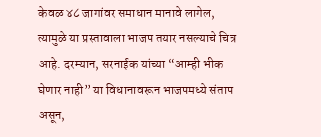केवळ ४८ जागांवर समाधान मानावे लागेल, त्यामुळे या प्रस्तावाला भाजप तयार नसल्याचे चित्र आहे. दरम्यान, सरनाईक यांच्या “आम्ही भीक घेणार नाही” या विधानावरून भाजपमध्ये संताप असून,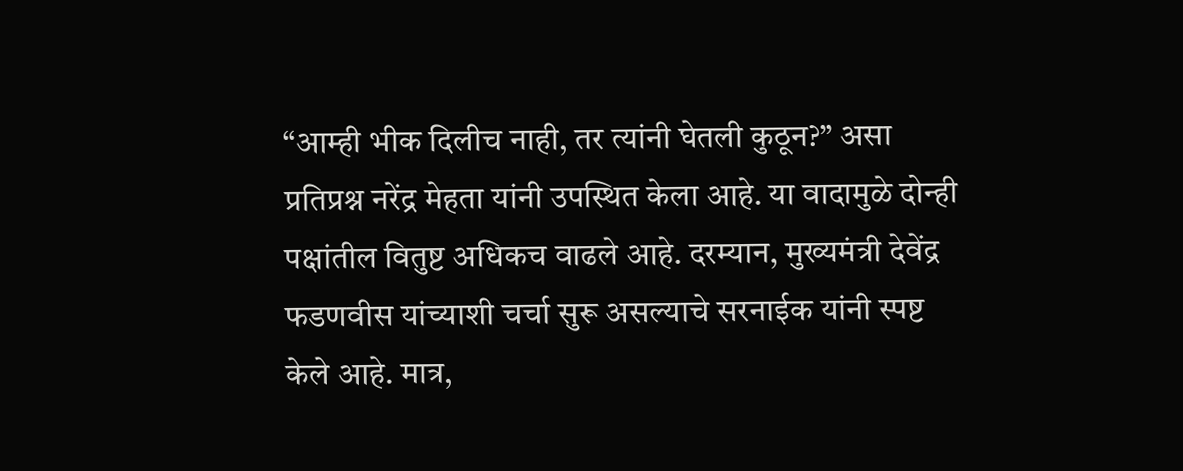“आम्ही भीक दिलीच नाही, तर त्यांनी घेतली कुठून?” असा प्रतिप्रश्न नरेंद्र मेहता यांनी उपस्थित केला आहे. या वादामुळे दोन्ही पक्षांतील वितुष्ट अधिकच वाढले आहे. दरम्यान, मुख्यमंत्री देवेंद्र फडणवीस यांच्याशी चर्चा सुरू असल्याचे सरनाईक यांनी स्पष्ट केले आहे. मात्र,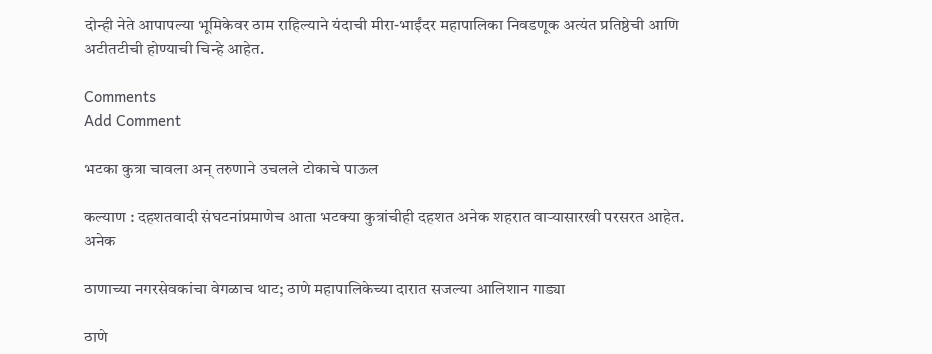दोन्ही नेते आपापल्या भूमिकेवर ठाम राहिल्याने यंदाची मीरा-भाईंदर महापालिका निवडणूक अत्यंत प्रतिष्ठेची आणि अटीतटीची होण्याची चिन्हे आहेत.

Comments
Add Comment

भटका कुत्रा चावला अन् तरुणाने उचलले टोकाचे पाऊल

कल्याण : दहशतवादी संघटनांप्रमाणेच आता भटक्या कुत्रांचीही दहशत अनेक शहरात वाऱ्यासारखी परसरत आहेत. अनेक

ठाणाच्या नगरसेवकांचा वेगळाच थाट; ठाणे महापालिकेच्या दारात सजल्या आलिशान गाड्या

ठाणे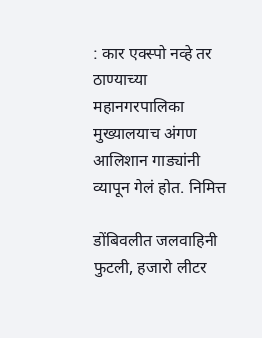: कार एक्स्पो नव्हे तर ठाण्याच्या महानगरपालिका मुख्यालयाच अंगण आलिशान गाड्यांनी व्यापून गेलं होत. निमित्त

डोंबिवलीत जलवाहिनी फुटली, हजारो लीटर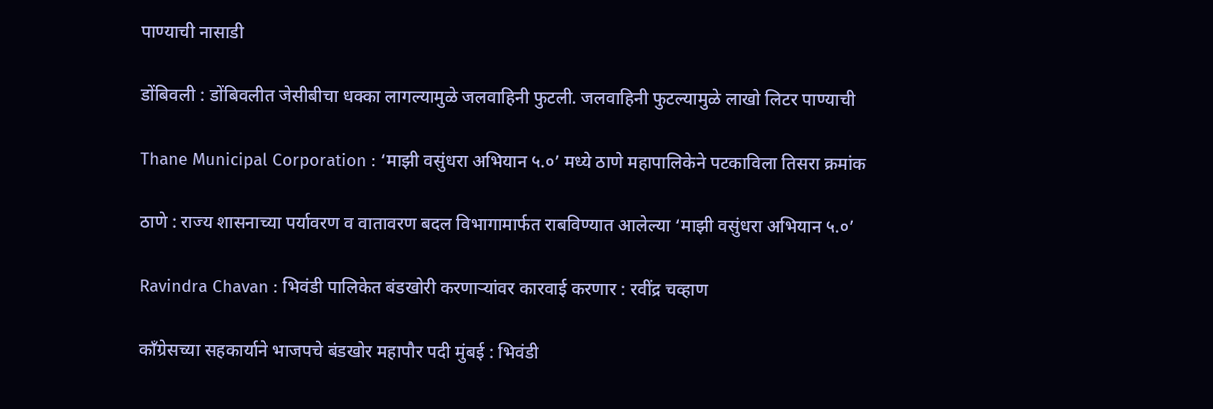पाण्याची नासाडी

डोंबिवली : डोंबिवलीत जेसीबीचा धक्का लागल्यामुळे जलवाहिनी फुटली. जलवाहिनी फुटल्यामुळे लाखो लिटर पाण्याची

Thane Municipal Corporation : ‘माझी वसुंधरा अभियान ५.०’ मध्ये ठाणे महापालिकेने पटकाविला तिसरा क्रमांक

ठाणे : राज्य शासनाच्या पर्यावरण व वातावरण बदल विभागामार्फत राबविण्यात आलेल्या ‘माझी वसुंधरा अभियान ५.०’

Ravindra Chavan : भिवंडी पालिकेत बंडखोरी करणाऱ्यांवर कारवाई करणार : रवींद्र चव्हाण

काँग्रेसच्या सहकार्याने भाजपचे बंडखोर महापौर पदी मुंबई : भिवंडी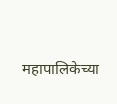महापालिकेच्या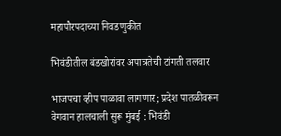महापौरपदाच्या निवडणुकीत

भिवंडीतील बंडखोरांवर अपात्रतेची टांगती तलवार

भाजपचा व्हीप पाळावा लागणार; प्रदेश पातळीवरून वेगवान हालचाली सुरू मुंबई : भिवंडी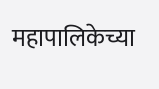महापालिकेच्या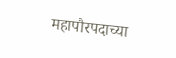महापौरपदाच्या